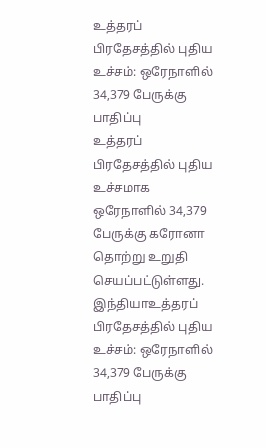உத்தரப் பிரதேசத்தில் புதிய உச்சம்: ஒரேநாளில் 34,379 பேருக்கு பாதிப்பு
உத்தரப் பிரதேசத்தில் புதிய உச்சமாக ஒரேநாளில் 34,379 பேருக்கு கரோனா தொற்று உறுதி செயப்பட்டுள்ளது.
இந்தியாஉத்தரப் பிரதேசத்தில் புதிய உச்சம்: ஒரேநாளில் 34,379 பேருக்கு பாதிப்பு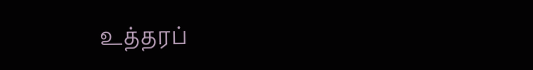உத்தரப்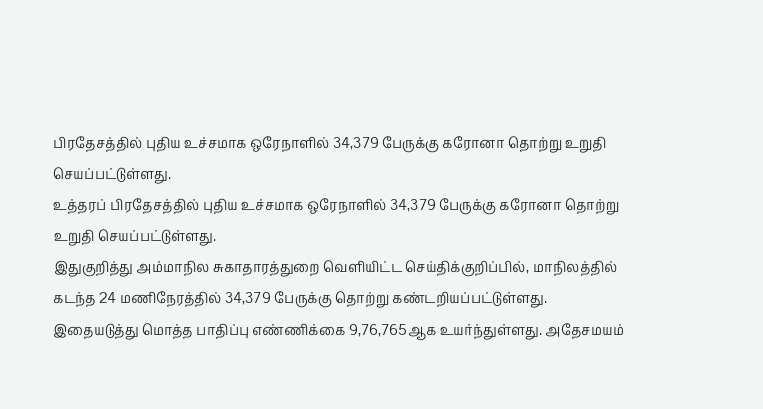பிரதேசத்தில் புதிய உச்சமாக ஒரேநாளில் 34,379 பேருக்கு கரோனா தொற்று உறுதி செயப்பட்டுள்ளது.
உத்தரப் பிரதேசத்தில் புதிய உச்சமாக ஒரேநாளில் 34,379 பேருக்கு கரோனா தொற்று உறுதி செயப்பட்டுள்ளது.
இதுகுறித்து அம்மாநில சுகாதாரத்துறை வெளியிட்ட செய்திக்குறிப்பில், மாநிலத்தில் கடந்த 24 மணிநேரத்தில் 34,379 பேருக்கு தொற்று கண்டறியப்பட்டுள்ளது.
இதையடுத்து மொத்த பாதிப்பு எண்ணிக்கை 9,76,765ஆக உயர்ந்துள்ளது. அதேசமயம்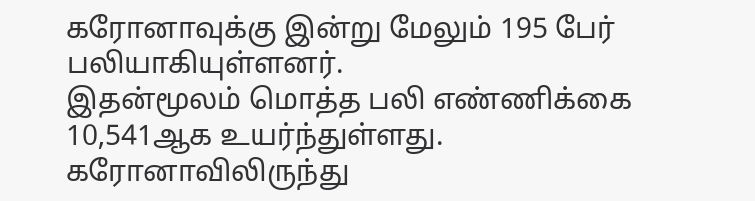கரோனாவுக்கு இன்று மேலும் 195 பேர் பலியாகியுள்ளனர்.
இதன்மூலம் மொத்த பலி எண்ணிக்கை 10,541ஆக உயர்ந்துள்ளது.
கரோனாவிலிருந்து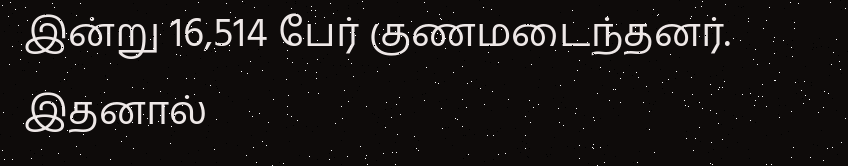இன்று 16,514 பேர் குணமடைந்தனர். இதனால்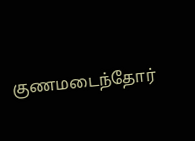குணமடைந்தோர்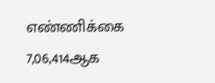எண்ணிக்கை 7,06,414ஆக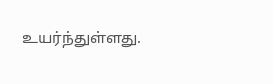உயர்ந்துள்ளது.